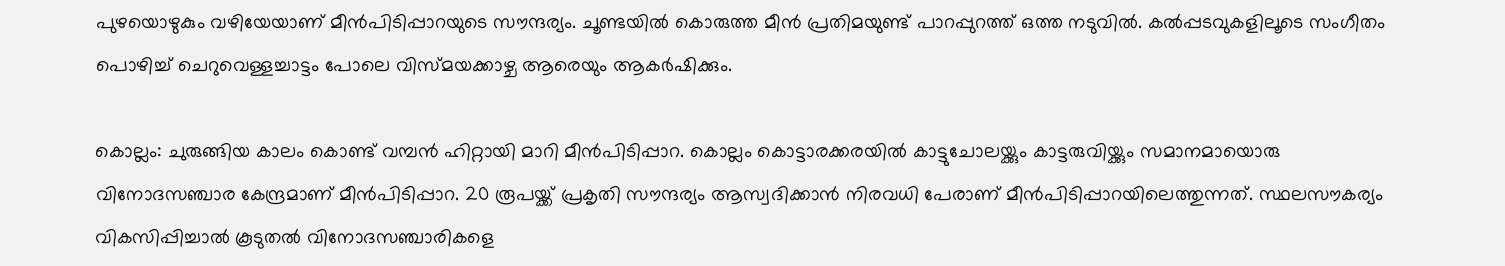പുഴയൊഴുകും വഴിയേയാണ് മീൻപിടിപ്പാറയുടെ സൗന്ദര്യം. ചൂണ്ടയിൽ കൊരുത്ത മീൻ പ്രതിമയുണ്ട് പാറപ്പുറത്ത് ഒത്ത നടുവിൽ. കൽപ്പടവുകളിലൂടെ സംഗീതം പൊഴിച്ച് ചെറുവെള്ളച്ചാട്ടം പോലെ വിസ്മയക്കാഴ്ച ആരെയും ആകര്‍ഷിക്കും.

കൊല്ലം: ചുരുങ്ങിയ കാലം കൊണ്ട് വമ്പൻ ഹിറ്റായി മാറി മീൻപിടിപ്പാറ. കൊല്ലം കൊട്ടാരക്കരയിൽ കാട്ടുചോലയ്ക്കും കാട്ടരുവിയ്ക്കും സമാനമായൊരു വിനോദസഞ്ചാര കേന്ദ്രമാണ് മീൻപിടിപ്പാറ. 20 രൂപയ്ക്ക് പ്രകൃതി സൗന്ദര്യം ആസ്വദിക്കാൻ നിരവധി പേരാണ് മീൻപിടിപ്പാറയിലെത്തുന്നത്. സ്ഥലസൗകര്യം വികസിപ്പിച്ചാൽ കൂടുതൽ വിനോദസഞ്ചാരികളെ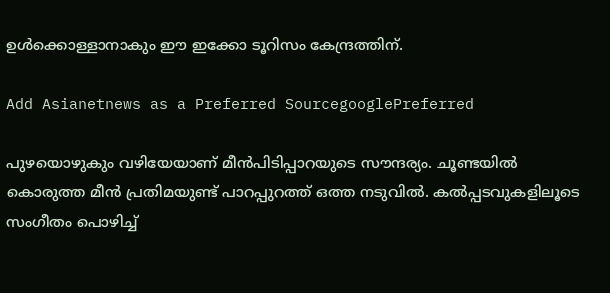ഉൾക്കൊള്ളാനാകും ഈ ഇക്കോ ടൂറിസം കേന്ദ്രത്തിന്.

Add Asianetnews as a Preferred SourcegooglePreferred

പുഴയൊഴുകും വഴിയേയാണ് മീൻപിടിപ്പാറയുടെ സൗന്ദര്യം. ചൂണ്ടയിൽ കൊരുത്ത മീൻ പ്രതിമയുണ്ട് പാറപ്പുറത്ത് ഒത്ത നടുവിൽ. കൽപ്പടവുകളിലൂടെ സംഗീതം പൊഴിച്ച്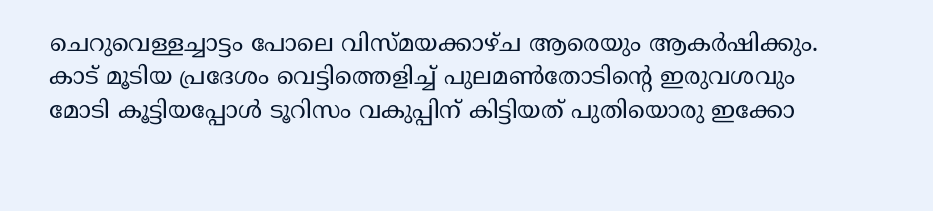ചെറുവെള്ളച്ചാട്ടം പോലെ വിസ്മയക്കാഴ്ച ആരെയും ആകര്‍ഷിക്കും. കാട്‍ മൂടിയ പ്രദേശം വെട്ടിത്തെളിച്ച് പുലമൺതോടിന്‍റെ ഇരുവശവും മോടി കൂട്ടിയപ്പോൾ ടൂറിസം വകുപ്പിന് കിട്ടിയത് പുതിയൊരു ഇക്കോ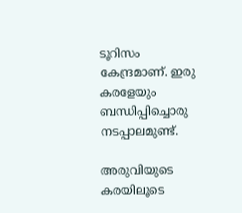ടൂറിസം കേന്ദ്രമാണ്. ഇരു കരളേയും ബന്ധിപ്പിച്ചൊരു നടപ്പാലമുണ്ട്.

അരുവിയുടെ കരയിലൂടെ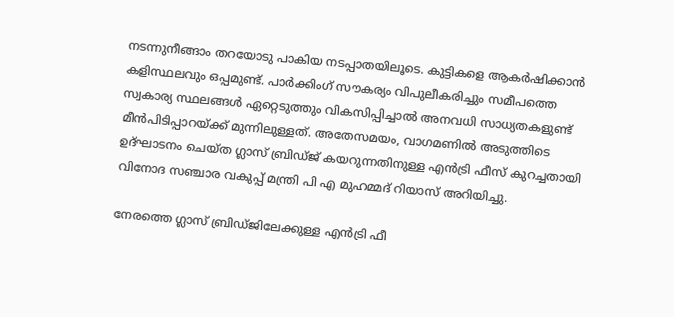നടന്നുനീങ്ങാം തറയോടു പാകിയ നടപ്പാതയിലൂടെ. കുട്ടികളെ ആകര്‍ഷിക്കാൻ കളിസ്ഥലവും ഒപ്പമുണ്ട്. പാര്‍ക്കിംഗ് സൗകര്യം വിപുലീകരിച്ചും സമീപത്തെ സ്വകാര്യ സ്ഥലങ്ങൾ ഏറ്റെടുത്തും വികസിപ്പിച്ചാൽ അനവധി സാധ്യതകളുണ്ട് മീൻപിടിപ്പാറയ്ക്ക് മുന്നിലുള്ളത്. അതേസമയം, വാഗമണിൽ അടുത്തിടെ ഉദ്ഘാടനം ചെയ്ത ഗ്ലാസ് ബ്രിഡ്ജ് കയറുന്നതിനുള്ള എൻട്രി ഫീസ് കുറച്ചതായി വിനോദ സഞ്ചാര വകുപ്പ് മന്ത്രി പി എ മുഹമ്മദ് റിയാസ് അറിയിച്ചു.

നേരത്തെ ഗ്ലാസ് ബ്രിഡ്ജിലേക്കുള്ള എൻട്രി ഫീ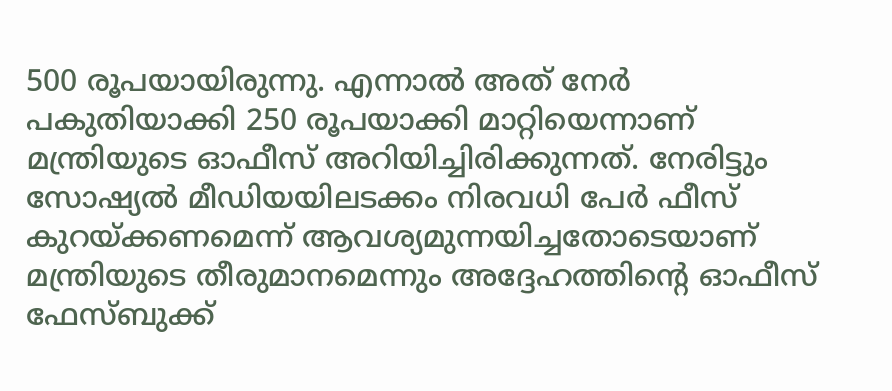500 രൂപയായിരുന്നു. എന്നാൽ അത് നേർ പകുതിയാക്കി 250 രൂപയാക്കി മാറ്റിയെന്നാണ് മന്ത്രിയുടെ ഓഫീസ് അറിയിച്ചിരിക്കുന്നത്. നേരിട്ടും സോഷ്യൽ മീഡിയയിലടക്കം നിരവധി പേർ ഫീസ് കുറയ്ക്കണമെന്ന് ആവശ്യമുന്നയിച്ചതോടെയാണ് മന്ത്രിയുടെ തീരുമാനമെന്നും അദ്ദേഹത്തിന്റെ ഓഫീസ് ഫേസ്ബുക്ക്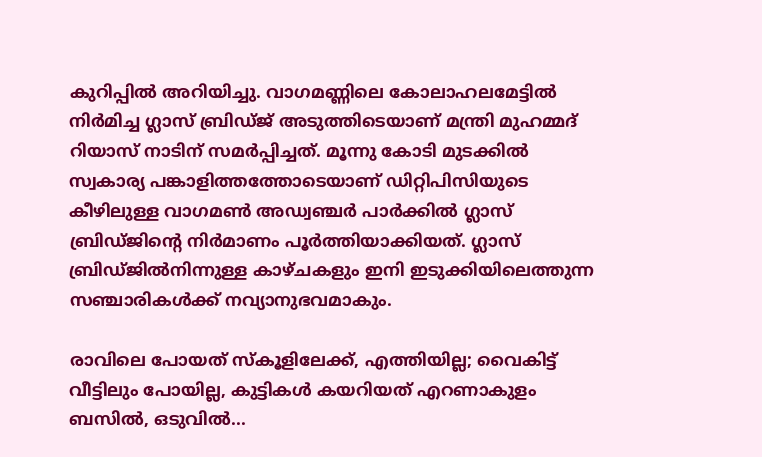കുറിപ്പിൽ അറിയിച്ചു. വാഗമണ്ണിലെ കോലാഹലമേട്ടില്‍ നിർമിച്ച ഗ്ലാസ് ബ്രിഡ്ജ് അടുത്തിടെയാണ് മന്ത്രി മുഹമ്മദ് റിയാസ് നാടിന് സമർപ്പിച്ചത്. മൂന്നു കോടി മുടക്കില്‍ സ്വകാര്യ പങ്കാളിത്തത്തോടെയാണ് ഡിറ്റിപിസിയുടെ കീഴിലുള്ള വാഗമണ്‍ അഡ്വഞ്ചര്‍ പാര്‍ക്കില്‍ ഗ്ലാസ് ബ്രിഡ്ജിന്റെ നിര്‍മാണം പൂര്‍ത്തിയാക്കിയത്. ഗ്ലാസ് ബ്രിഡ്ജിൽനിന്നുള്ള കാഴ്ചകളും ഇനി ഇടുക്കിയിലെത്തുന്ന സഞ്ചാരികള്‍ക്ക് നവ്യാനുഭവമാകും.

രാവിലെ പോയത് സ്കൂളിലേക്ക്, എത്തിയില്ല; വൈകിട്ട് വീട്ടിലും പോയില്ല, കുട്ടികൾ കയറിയത് എറണാകുളം ബസിൽ, ഒടുവിൽ...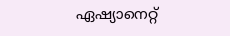ഏഷ്യാനെറ്റ്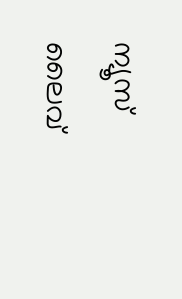ന്യൂസ് ലൈവ്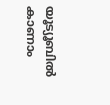യൂട്യൂബിൽ കാണാം